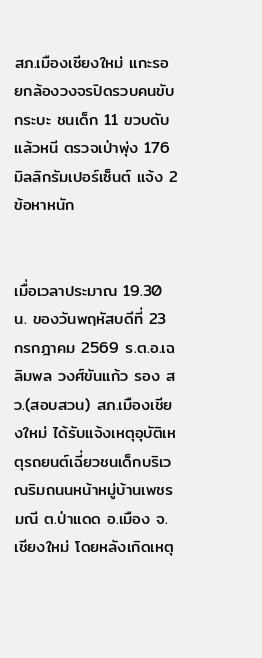สภ.เมืองเชียงใหม่ แกะรอยกล้องวงจรปิดรวบคนขับกระบะ ชนเด็ก 11 ขวบดับแล้วหนี ตรวจเป่าพุ่ง 176 มิลลิกรัมเปอร์เซ็นต์ แจ้ง 2 ข้อหาหนัก


เมื่อเวลาประมาณ 19.30 น. ของวันพฤหัสบดีที่ 23 กรกฎาคม 2569 ร.ต.อ.เฉลิมพล วงศ์ขันแก้ว รอง สว.(สอบสวน) สภ.เมืองเชียงใหม่ ได้รับแจ้งเหตุอุบัติเหตุรถยนต์เฉี่ยวชนเด็กบริเวณริมถนนหน้าหมู่บ้านเพชรมณี ต.ป่าแดด อ.เมือง จ.เชียงใหม่ โดยหลังเกิดเหตุ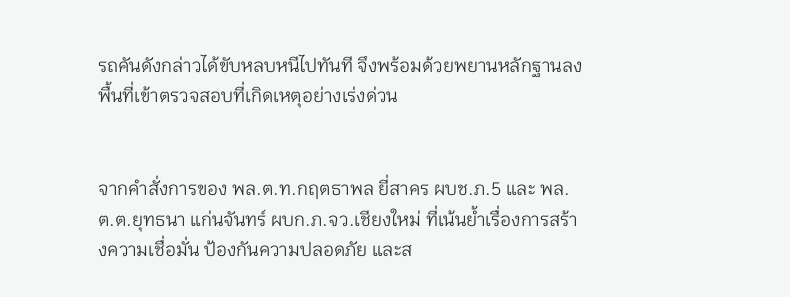รถคันดังกล่าวได้ขับหลบหนีไปทันที จึงพร้อมด้วยพยานหลักฐานลงพื้นที่เข้าตรวจสอบที่เกิดเหตุอย่างเร่งด่วน


จากคำสั่งการของ พล.ต.ท.กฤตธาพล ยี่สาคร ผบช.ภ.5 และ พล.ต.ต.ยุทธนา แก่นจันทร์ ผบก.ภ.จว.เชียงใหม่ ที่เน้นย้ำเรื่องการสร้างความเชื่อมั่น ป้องกันความปลอดภัย และส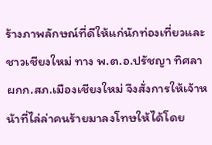ร้างภาพลักษณ์ที่ดีให้แก่นักท่องเที่ยวและชาวเชียงใหม่ ทาง พ.ต.อ.ปรัชญา ทิศลา ผกก.สภ.เมืองเชียงใหม่ จึงสั่งการให้เจ้าหน้าที่ไล่ล่าคนร้ายมาลงโทษให้ได้โดย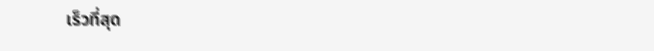เร็วที่สุด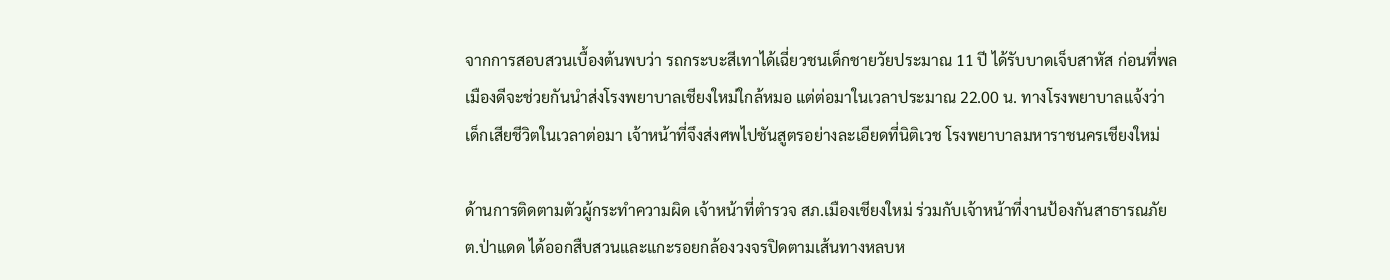จากการสอบสวนเบื้องต้นพบว่า รถกระบะสีเทาได้เฉี่ยวชนเด็กชายวัยประมาณ 11 ปี ได้รับบาดเจ็บสาหัส ก่อนที่พลเมืองดีจะช่วยกันนำส่งโรงพยาบาลเชียงใหม่ใกล้หมอ แต่ต่อมาในเวลาประมาณ 22.00 น. ทางโรงพยาบาลแจ้งว่าเด็กเสียชีวิตในเวลาต่อมา เจ้าหน้าที่จึงส่งศพไปชันสูตรอย่างละเอียดที่นิติเวช โรงพยาบาลมหาราชนครเชียงใหม่

ด้านการติดตามตัวผู้กระทำความผิด เจ้าหน้าที่ตำรวจ สภ.เมืองเชียงใหม่ ร่วมกับเจ้าหน้าที่งานป้องกันสาธารณภัย ต.ป่าแดด ได้ออกสืบสวนและแกะรอยกล้องวงจรปิดตามเส้นทางหลบห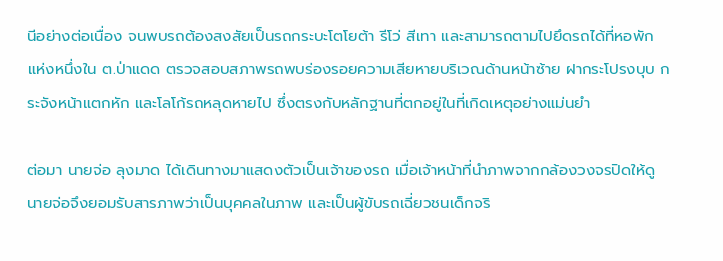นีอย่างต่อเนื่อง จนพบรถต้องสงสัยเป็นรถกระบะโตโยต้า รีโว่ สีเทา และสามารถตามไปยึดรถได้ที่หอพักแห่งหนึ่งใน ต.ป่าแดด ตรวจสอบสภาพรถพบร่องรอยความเสียหายบริเวณด้านหน้าซ้าย ฝากระโปรงบุบ กระจังหน้าแตกหัก และโลโก้รถหลุดหายไป ซึ่งตรงกับหลักฐานที่ตกอยู่ในที่เกิดเหตุอย่างแม่นยำ

ต่อมา นายจ่อ ลุงมาด ได้เดินทางมาแสดงตัวเป็นเจ้าของรถ เมื่อเจ้าหน้าที่นำภาพจากกล้องวงจรปิดให้ดู นายจ่อจึงยอมรับสารภาพว่าเป็นบุคคลในภาพ และเป็นผู้ขับรถเฉี่ยวชนเด็กจริ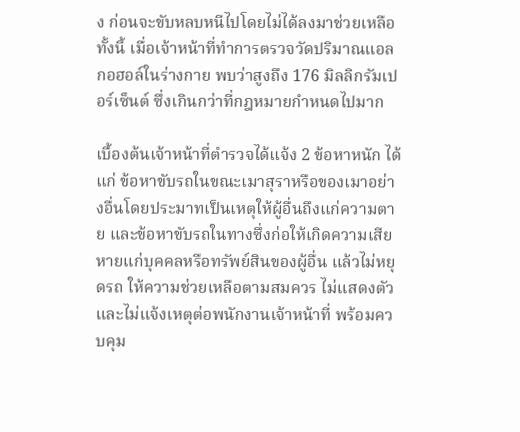ง ก่อนจะขับหลบหนีไปโดยไม่ได้ลงมาช่วยเหลือ ทั้งนี้ เมื่อเจ้าหน้าที่ทำการตรวจวัดปริมาณแอลกอฮอล์ในร่างกาย พบว่าสูงถึง 176 มิลลิกรัมเปอร์เซ็นต์ ซึ่งเกินกว่าที่กฎหมายกำหนดไปมาก

เบื้องต้นเจ้าหน้าที่ตำรวจได้แจ้ง 2 ข้อหาหนัก ได้แก่ ข้อหาขับรถในขณะเมาสุราหรือของเมาอย่างอื่นโดยประมาทเป็นเหตุให้ผู้อื่นถึงแก่ความตาย และข้อหาขับรถในทางซึ่งก่อให้เกิดความเสียหายแก่บุคคลหรือทรัพย์สินของผู้อื่น แล้วไม่หยุดรถ ให้ความช่วยเหลือตามสมควร ไม่แสดงตัว และไม่แจ้งเหตุต่อพนักงานเจ้าหน้าที่ พร้อมควบคุม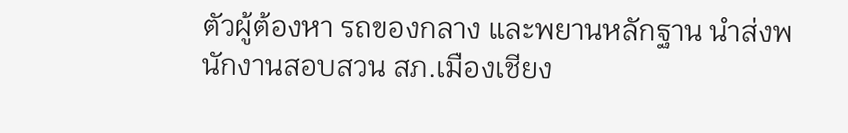ตัวผู้ต้องหา รถของกลาง และพยานหลักฐาน นำส่งพนักงานสอบสวน สภ.เมืองเชียง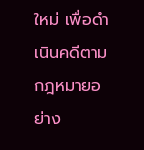ใหม่ เพื่อดำเนินคดีตามกฎหมายอย่าง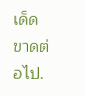เด็ดขาดต่อไป.